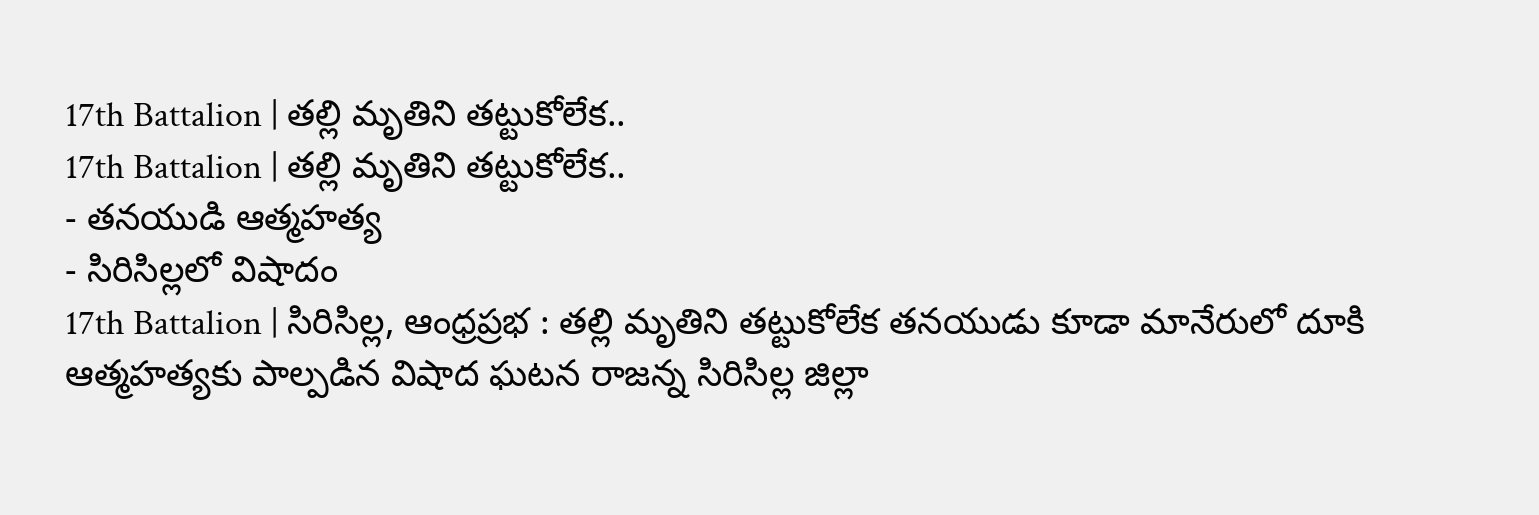17th Battalion | తల్లి మృతిని తట్టుకోలేక..
17th Battalion | తల్లి మృతిని తట్టుకోలేక..
- తనయుడి ఆత్మహత్య
- సిరిసిల్లలో విషాదం
17th Battalion | సిరిసిల్ల, ఆంధ్రప్రభ : తల్లి మృతిని తట్టుకోలేక తనయుడు కూడా మానేరులో దూకి ఆత్మహత్యకు పాల్పడిన విషాద ఘటన రాజన్న సిరిసిల్ల జిల్లా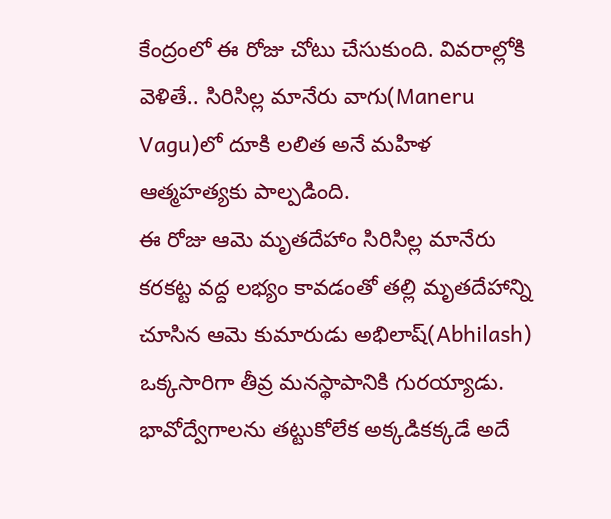కేంద్రంలో ఈ రోజు చోటు చేసుకుంది. వివరాల్లోకి వెళితే.. సిరిసిల్ల మానేరు వాగు(Maneru Vagu)లో దూకి లలిత అనే మహిళ ఆత్మహత్యకు పాల్పడింది.
ఈ రోజు ఆమె మృతదేహాం సిరిసిల్ల మానేరు కరకట్ట వద్ద లభ్యం కావడంతో తల్లి మృతదేహాన్ని చూసిన ఆమె కుమారుడు అభిలాష్(Abhilash) ఒక్కసారిగా తీవ్ర మనస్థాపానికి గురయ్యాడు. భావోద్వేగాలను తట్టుకోలేక అక్కడికక్కడే అదే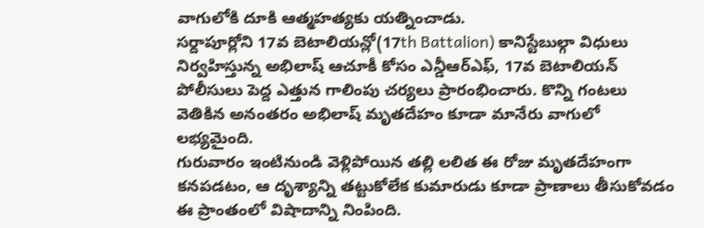వాగులోకి దూకి ఆత్మహత్యకు యత్నించాడు.
సర్దాపూర్లోని 17వ బెటాలియన్లో(17th Battalion) కానిస్టేబుల్గా విధులు నిర్వహిస్తున్న అభిలాష్ ఆచూకీ కోసం ఎన్డీఆర్ఎఫ్, 17వ బెటాలియన్ పోలీసులు పెద్ద ఎత్తున గాలింపు చర్యలు ప్రారంభించారు. కొన్ని గంటలు వెతికిన అనంతరం అభిలాష్ మృతదేహం కూడా మానేరు వాగులో లభ్యమైంది.
గురువారం ఇంటినుండి వెళ్లిపోయిన తల్లి లలిత ఈ రోజు మృతదేహంగా కనపడటం, ఆ దృశ్యాన్ని తట్టుకోలేక కుమారుడు కూడా ప్రాణాలు తీసుకోవడం ఈ ప్రాంతంలో విషాదాన్ని నింపింది.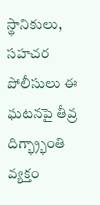స్థానికులు, సహచర పోలీసులు ఈ ఘటనపై తీవ్ర దిగ్భ్ర్భాంతి వ్యక్తం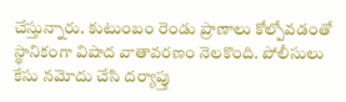చేస్తున్నారు. కుటుంబం రెండు ప్రాణాలు కోల్పోవడంతో స్థానికంగా విషాద వాతావరణం నెలకొంది. పోలీసులు కేసు నమోదు చేసి దర్యాప్తు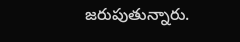జరుపుతున్నారు.